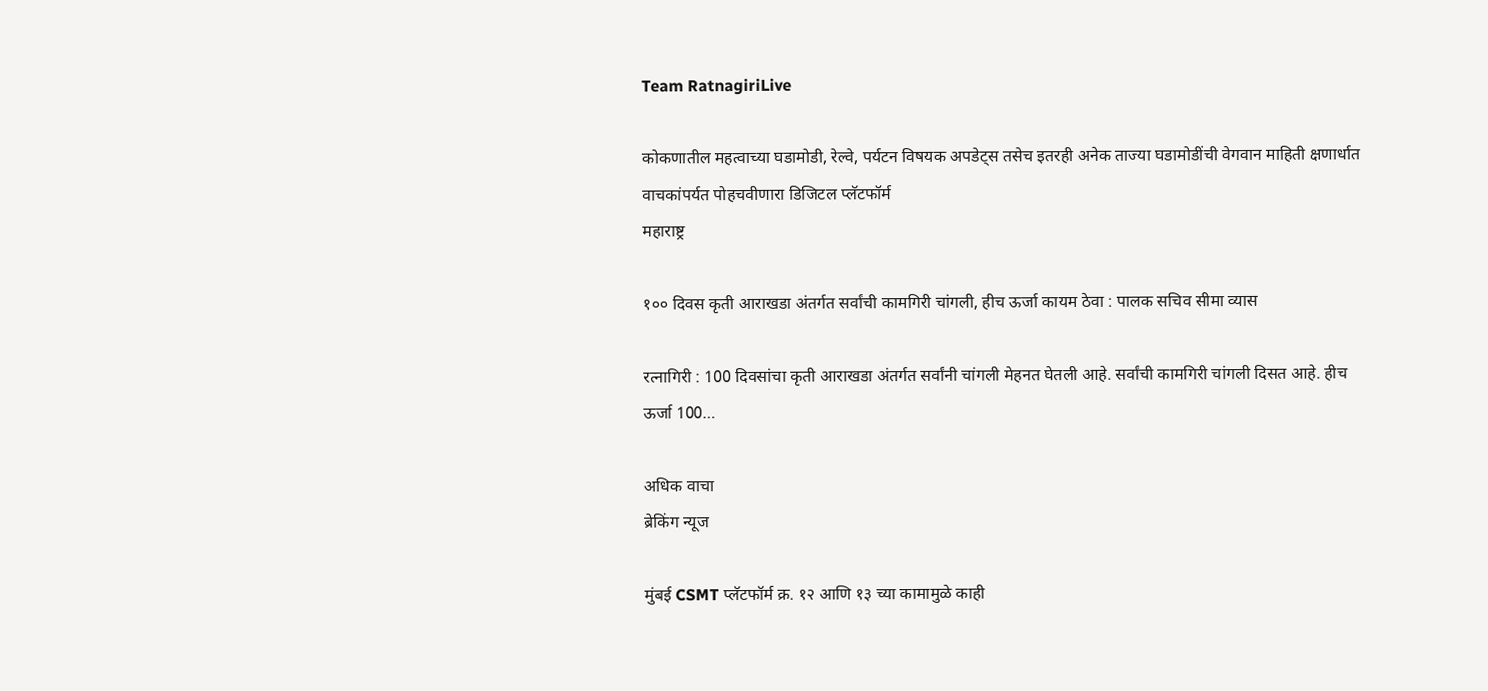Team RatnagiriLive

कोकणातील महत्वाच्या घडामोडी, रेल्वे, पर्यटन विषयक अपडेट्स तसेच इतरही अनेक ताज्या घडामोडींची वेगवान माहिती क्षणार्धात वाचकांपर्यत पोहचवीणारा डिजिटल प्लॅटफॉर्म
महाराष्ट्र

१०० दिवस कृती आराखडा अंतर्गत सर्वांची कामगिरी चांगली, हीच ऊर्जा कायम ठेवा : पालक सचिव सीमा व्यास

रत्नागिरी : 100 दिवसांचा कृती आराखडा अंतर्गत सर्वांनी चांगली मेहनत घेतली आहे. सर्वांची कामगिरी चांगली दिसत आहे. हीच ऊर्जा 100…

अधिक वाचा
ब्रेकिंग न्यूज

मुंबई CSMT प्लॅटफॉर्म क्र. १२ आणि १३ च्या कामामुळे काही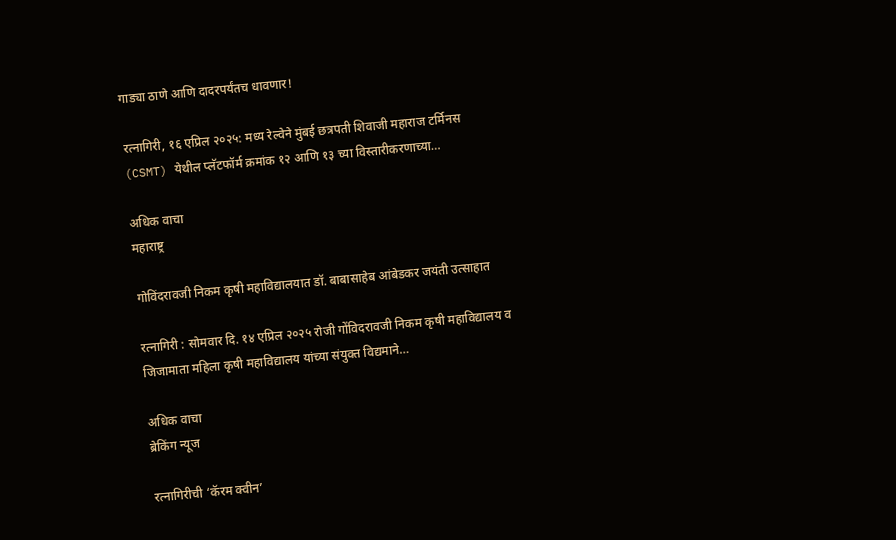गाड्या ठाणे आणि दादरपर्यंतच धावणार!

रत्नागिरी, १६ एप्रिल २०२५: मध्य रेल्वेने मुंबई छत्रपती शिवाजी महाराज टर्मिनस (CSMT) येथील प्लॅटफॉर्म क्रमांक १२ आणि १३ च्या विस्तारीकरणाच्या…

अधिक वाचा
महाराष्ट्र

गोविंदरावजी निकम कृषी महाविद्यालयात डॉ. बाबासाहेब आंबेडकर जयंती उत्साहात

रत्नागिरी : सोमवार दि. १४ एप्रिल २०२५ रोजी गोंविदरावजी निकम कृषी महाविद्यालय व जिजामाता महिला कृषी महाविद्यालय यांच्या संयुक्त विद्यमाने…

अधिक वाचा
ब्रेकिंग न्यूज

रत्नागिरीची ‘कॅरम क्वीन’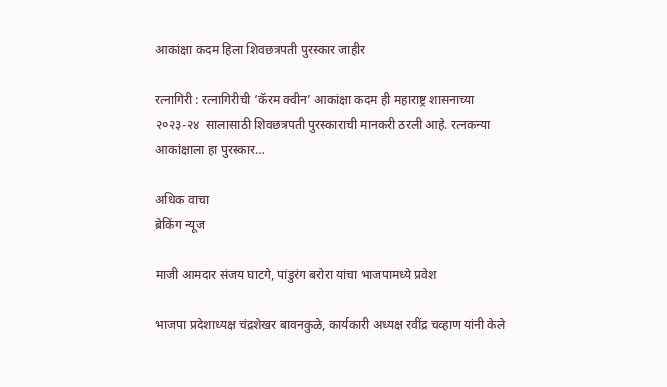आकांक्षा कदम हिला शिवछत्रपती पुरस्कार जाहीर

रत्नागिरी : रत्नागिरीची ‘कॅरम क्वीन’ आकांक्षा कदम ही महाराष्ट्र शासनाच्या २०२३-२४  सालासाठी शिवछत्रपती पुरस्काराची मानकरी ठरली आहे. रत्नकन्या आकांक्षाला हा पुरस्कार…

अधिक वाचा
ब्रेकिंग न्यूज

माजी आमदार संजय घाटगे, पांडुरंग बरोरा यांचा भाजपामध्ये प्रवेश

भाजपा प्रदेशाध्यक्ष चंद्रशेखर बावनकुळे, कार्यकारी अध्यक्ष रवींद्र चव्हाण यांनी केले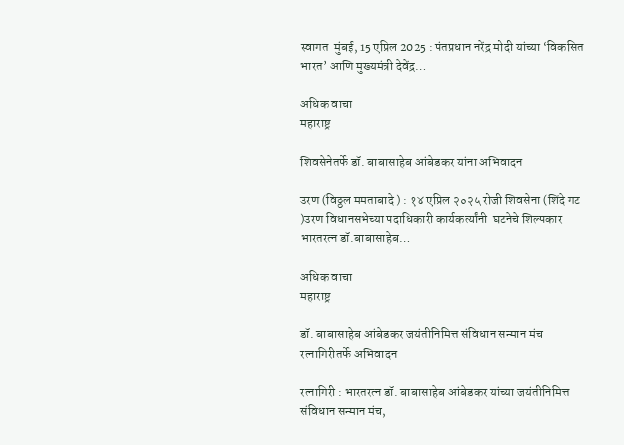स्वागत  मुंबई, 15 एप्रिल 2025 : पंतप्रधान नरेंद्र मोदी यांच्या ‘विकसित भारत’ आणि मुख्यमंत्री देवेंद्र…

अधिक वाचा
महाराष्ट्र

शिवसेनेतर्फे डॉ. बाबासाहेब आंबेडकर यांना अभिवादन

उरण (विठ्ठल ममताबादे ) : १४ एप्रिल २०२५ रोजी शिवसेना (शिंदे गट )उरण विधानसभेच्या पदाधिकारी कार्यकर्त्यांनी  घटनेचे शिल्पकार भारतरत्न डॉ.बाबासाहेब…

अधिक वाचा
महाराष्ट्र

डॉ. बाबासाहेब आंबेडकर जयंतीनिमित्त संविधान सन्मान मंच रत्नागिरीतर्फे अभिवादन

रत्नागिरी : भारतरत्न डॉ. बाबासाहेब आंबेडकर यांच्या जयंतीनिमित्त संविधान सन्मान मंच,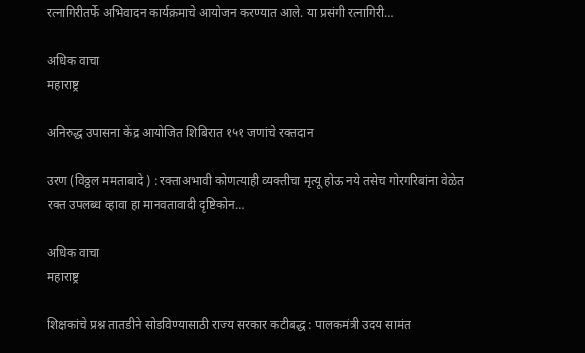रत्नागिरीतर्फे अभिवादन कार्यक्रमाचे आयोजन करण्यात आले. या प्रसंगी रत्नागिरी…

अधिक वाचा
महाराष्ट्र

अनिरुद्ध उपासना केंद्र आयोजित शिबिरात १५१ जणांचे रक्तदान

उरण (विठ्ठल ममताबादे ) : रक्ताअभावी कोणत्याही व्यक्तीचा मृत्यू होऊ नये तसेच गोरगरिबांना वेळेत रक्त उपलब्ध व्हावा हा मानवतावादी दृष्टिकोन…

अधिक वाचा
महाराष्ट्र

शिक्षकांचे प्रश्न तातडीने सोडविण्यासाठी राज्य सरकार कटीबद्ध : पालकमंत्री उदय सामंत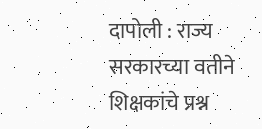दापोली : राज्य सरकारच्या वतीने शिक्षकांचे प्रश्न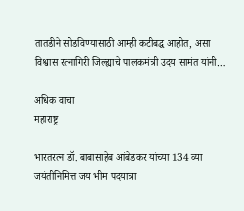तातडीने सोडविण्यासाठी आम्ही कटीबद्ध आहोत, असा विश्वास रत्नागिरी जिल्ह्याचे पालकमंत्री उदय सामंत यांनी…

अधिक वाचा
महाराष्ट्र

भारतरत्न डॉ. बाबासाहेब आंबेडकर यांच्या 134 व्या जयंतीनिमित्त जय भीम पदयात्रा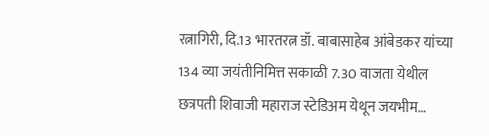रत्नागिरी, दि.13 भारतरत्न डॉ. बाबासाहेब आंबेडकर यांच्या 134 व्या जयंतीनिमित्त सकाळी 7.30 वाजता येथील छत्रपती शिवाजी महाराज स्टेडिअम येथून जयभीम…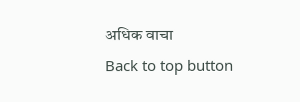अधिक वाचा
Back to top button